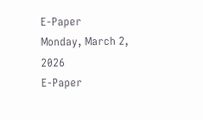E-Paper
Monday, March 2, 2026
E-Paper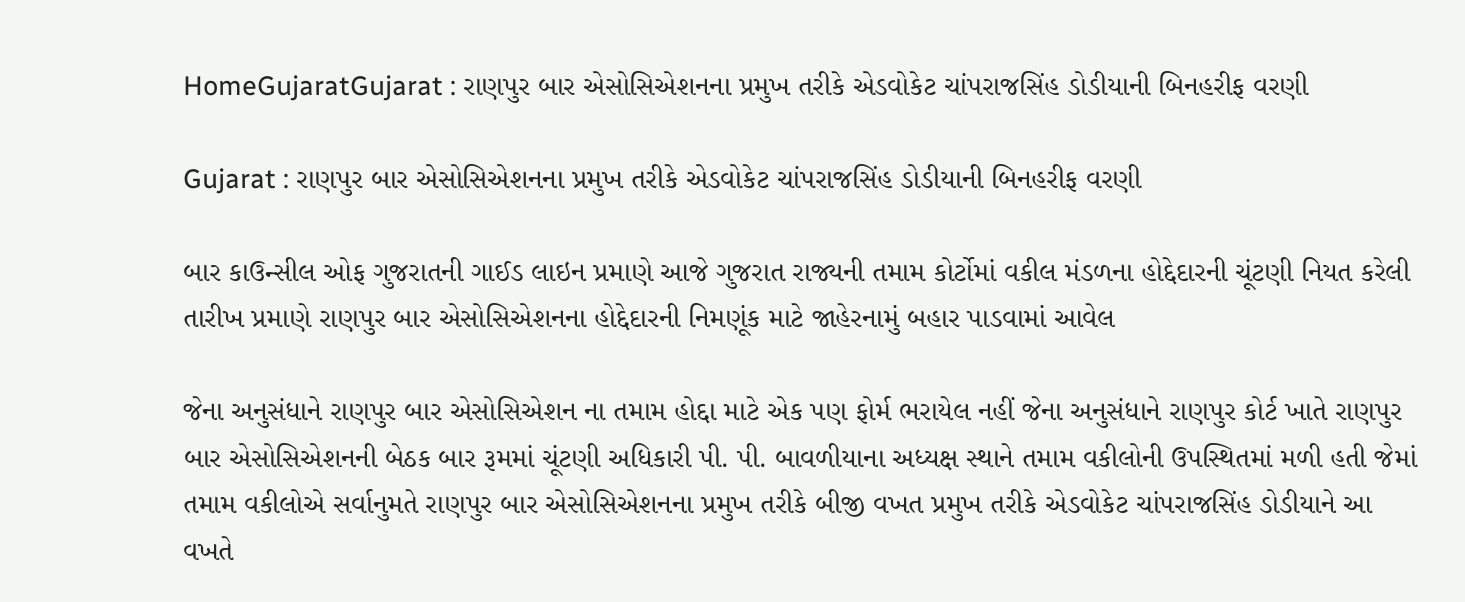HomeGujaratGujarat : રાણપુર બાર એસોસિએશનના પ્રમુખ તરીકે એડવોકેટ ચાંપરાજસિંહ ડોડીયાની બિનહરીફ વરણી

Gujarat : રાણપુર બાર એસોસિએશનના પ્રમુખ તરીકે એડવોકેટ ચાંપરાજસિંહ ડોડીયાની બિનહરીફ વરણી

બાર કાઉન્સીલ ઓફ ગુજરાતની ગાઈડ લાઇન પ્રમાણે આજે ગુજરાત રાજ્યની તમામ કોર્ટોમાં વકીલ મંડળના હોદ્દેદારની ચૂંટણી નિયત કરેલી તારીખ પ્રમાણે રાણપુર બાર એસોસિએશનના હોદ્દેદારની નિમણૂંક માટે જાહેરનામું બહાર પાડવામાં આવેલ

જેના અનુસંધાને રાણપુર બાર એસોસિએશન ના તમામ હોદ્દા માટે એક પણ ફોર્મ ભરાયેલ નહીં જેના અનુસંધાને રાણપુર કોર્ટ ખાતે રાણપુર બાર એસોસિએશનની બેઠક બાર રૂમમાં ચૂંટણી અધિકારી પી. પી. બાવળીયાના અધ્યક્ષ સ્થાને તમામ વકીલોની ઉપસ્થિતમાં મળી હતી જેમાં તમામ વકીલોએ સર્વાનુમતે રાણપુર બાર એસોસિએશનના પ્રમુખ તરીકે બીજી વખત પ્રમુખ તરીકે એડવોકેટ ચાંપરાજસિંહ ડોડીયાને આ વખતે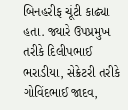બિનહરીફ ચૂંટી કાઢ્યા હતા. જ્યારે ઉપપ્રમુખ તરીકે દિલીપભાઈ ભરાડીયા, સેક્રેટરી તરીકે ગોવિંદભાઈ જાદવ,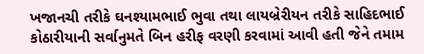ખજાનચી તરીકે ઘનશ્યામભાઈ ભુવા તથા લાયબ્રેરીયન તરીકે સાહિદભાઈ કોઠારીયાની સર્વાનુમતે બિન હરીફ વરણી કરવામાં આવી હતી જેને તમામ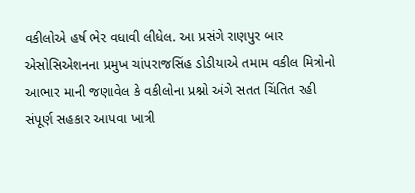વકીલોએ હર્ષ ભેર વધાવી લીધેલ. આ પ્રસંગે રાણપુર બાર એસોસિએશનના પ્રમુખ ચાંપરાજસિંહ ડોડીયાએ તમામ વકીલ મિત્રોનો આભાર માની જણાવેલ કે વકીલોના પ્રશ્નો અંગે સતત ચિંતિત રહી સંપૂર્ણ સહકાર આપવા ખાત્રી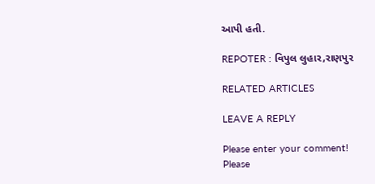આપી હતી.

REPOTER : વિપુલ લુહાર,રાણપુર

RELATED ARTICLES

LEAVE A REPLY

Please enter your comment!
Please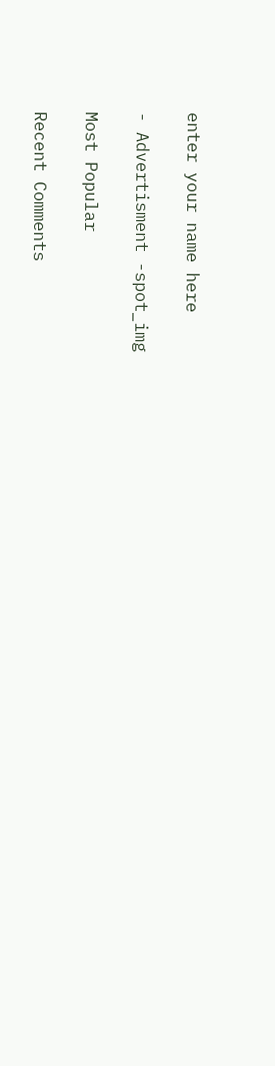enter your name here

- Advertisment -spot_img

Most Popular

Recent Comments